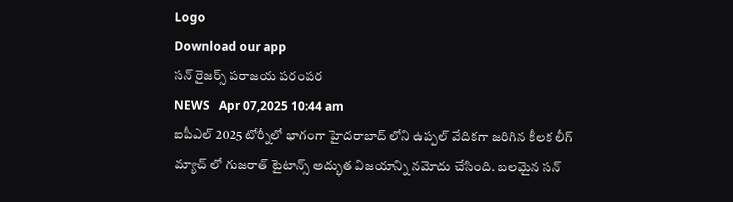Logo
Download our app
స‌న్ రైజ‌ర్స్ ప‌రాజ‌య ప‌రంప‌ర
NEWS   Apr 07,2025 10:44 am
ఐపీఎల్ 2025 టోర్నీలో భాగంగా హైద‌రాబాద్ లోని ఉప్ప‌ల్ వేదిక‌గా జ‌రిగిన కీల‌క లీగ్ మ్యాచ్ లో గుజ‌రాత్ టైటాన్స్ అద్భుత విజ‌యాన్ని న‌మోదు చేసింది. బ‌ల‌మైన స‌న్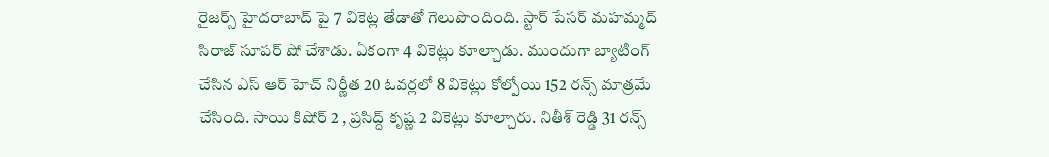రైజ‌ర్స్ హైద‌రాబాద్ పై 7 వికెట్ల తేడాతో గెలుపొందింది. స్టార్ పేస‌ర్ మ‌హ‌మ్మ‌ద్ సిరాజ్ సూప‌ర్ షో చేశాడు. ఏకంగా 4 వికెట్లు కూల్చాడు. ముందుగా బ్యాటింగ్ చేసిన ఎస్ ఆర్ హెచ్ నిర్ణీత 20 ఓవ‌ర్ల‌లో 8 వికెట్లు కోల్పోయి 152 ర‌న్స్ మాత్ర‌మే చేసింది. సాయి కిషోర్ 2 , ప్ర‌సిద్ద్ కృష్ణ 2 వికెట్లు కూల్చారు. నితీశ్ రెడ్డి 31 ర‌న్స్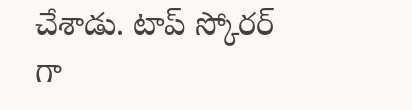చేశాడు. టాప్ స్కోరర్ గా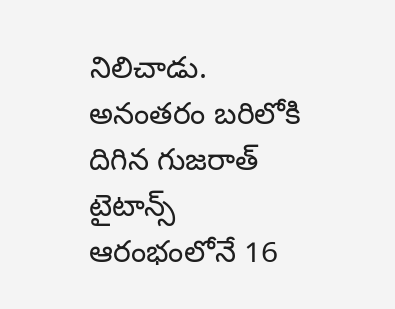నిలిచాడు. అనంత‌రం బ‌రిలోకి దిగిన గుజ‌రాత్ టైటాన్స్ ఆరంభంలోనే 16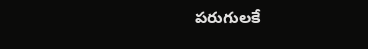ప‌రుగుల‌కే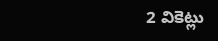2 వికెట్లు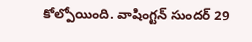కోల్పోయింది. వాషింగ్ట‌న్ సుంద‌ర్ 29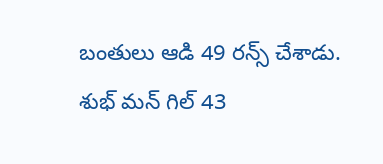బంతులు ఆడి 49 ర‌న్స్ చేశాడు. శుభ్ మ‌న్ గిల్ 43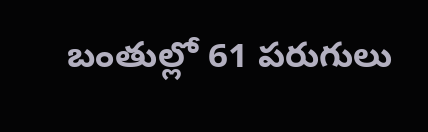బంతుల్లో 61 ప‌రుగులు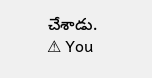చేశాడు.
⚠ You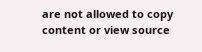are not allowed to copy content or view source